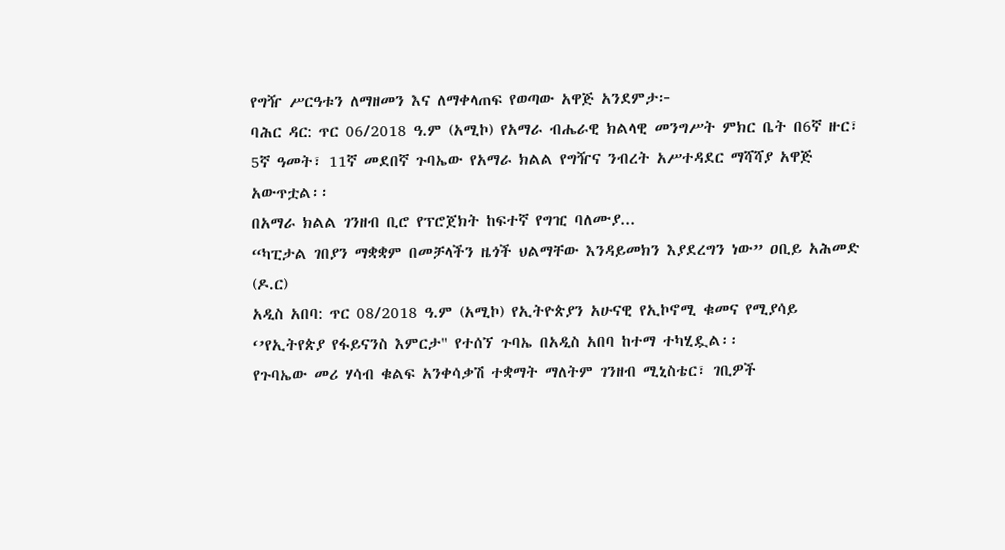የግዥ ሥርዓቱን ለማዘመን እና ለማቀላጠፍ የወጣው አዋጅ አንደምታ፦
ባሕር ዳር: ጥር 06/2018 ዓ.ም (አሚኮ) የአማራ ብሔራዊ ክልላዊ መንግሥት ምክር ቤት በ6ኛ ዙር፣ 5ኛ ዓመት፣ 11ኛ መደበኛ ጉባኤው የአማራ ክልል የግዥና ንብረት አሥተዳደር ማሻሻያ አዋጅ አውጥቷል፡፡
በአማራ ክልል ገንዘብ ቢሮ የፕሮጀክት ከፍተኛ የግዢ ባለሙያ...
“ካፒታል ገበያን ማቋቋም በመቻላችን ዜጎች ህልማቸው እንዳይመክን እያደረግን ነው” ዐቢይ አሕመድ (ዶ.ር)
አዲስ አበባ: ጥር 08/2018 ዓ.ም (አሚኮ) የኢትዮጵያን አሁናዊ የኢኮኖሚ ቁመና የሚያሳይ ‘’የኢትየጵያ የፋይናንስ እምርታ" የተሰኘ ጉባኤ በአዲስ አበባ ከተማ ተካሂዷል፡፡
የጉባኤው መሪ ሃሳብ ቁልፍ አንቀሳቃሽ ተቋማት ማለትም ገንዘብ ሚኒስቴር፣ ገቢዎች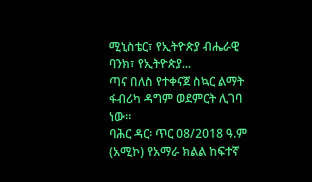ሚኒስቴር፣ የኢትዮጵያ ብሔራዊ ባንክ፣ የኢትዮጵያ...
ጣና በለስ የተቀናጀ ስኳር ልማት ፋብሪካ ዳግም ወደምርት ሊገባ ነው።
ባሕር ዳር፡ ጥር 08/2018 ዓ.ም (አሚኮ) የአማራ ክልል ከፍተኛ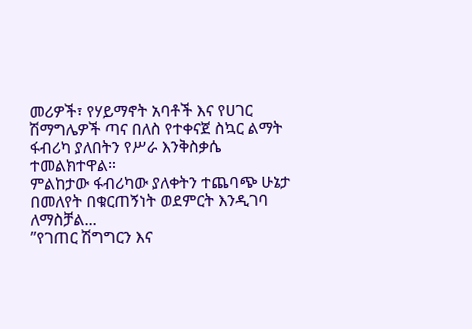መሪዎች፣ የሃይማኖት አባቶች እና የሀገር ሽማግሌዎች ጣና በለስ የተቀናጀ ስኳር ልማት ፋብሪካ ያለበትን የሥራ እንቅስቃሴ ተመልክተዋል።
ምልከታው ፋብሪካው ያለቀትን ተጨባጭ ሁኔታ በመለየት በቁርጠኝነት ወደምርት እንዲገባ ለማስቻል...
”የገጠር ሽግግርን እና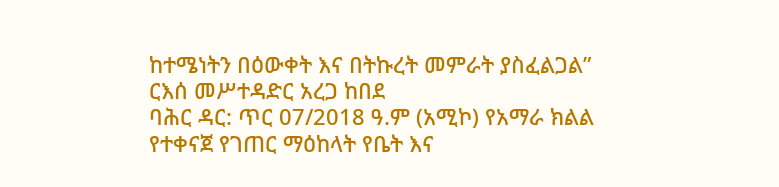ከተሜነትን በዕውቀት እና በትኩረት መምራት ያስፈልጋል” ርእሰ መሥተዳድር አረጋ ከበደ
ባሕር ዳር: ጥር 07/2018 ዓ.ም (አሚኮ) የአማራ ክልል የተቀናጀ የገጠር ማዕከላት የቤት እና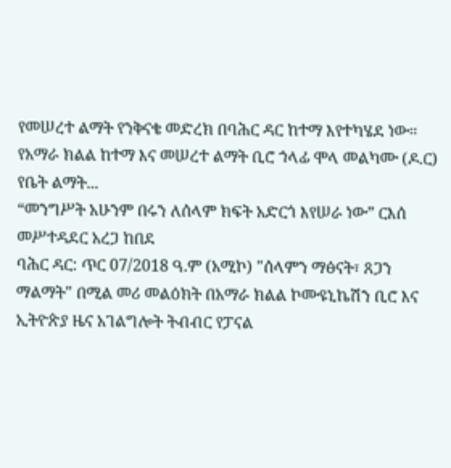የመሠረተ ልማት የንቅናቄ መድረክ በባሕር ዳር ከተማ እየተካሄደ ነው።
የአማራ ክልል ከተማ እና መሠረተ ልማት ቢሮ ኀላፊ ሞላ መልካሙ (ዶ.ር) የቤት ልማት...
“መንግሥት አሁንም በሩን ለሰላም ክፍት አድርጎ እየሠራ ነው” ርእሰ መሥተዳደር አረጋ ከበደ
ባሕር ዳር: ጥር 07/2018 ዓ.ም (አሚኮ) "ሰላምን ማፅናት፣ ጸጋን ማልማት" በሚል መሪ መልዕክት በአማራ ክልል ኮሙዩኒኬሽን ቢሮ እና ኢትዮጵያ ዜና አገልግሎት ትብብር የፓናል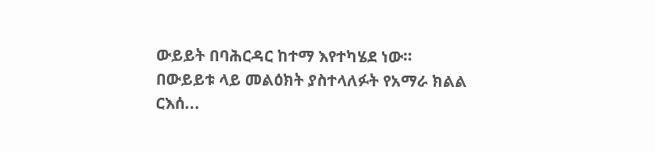ውይይት በባሕርዳር ከተማ እየተካሄደ ነው።
በውይይቱ ላይ መልዕክት ያስተላለፉት የአማራ ክልል ርእሰ...